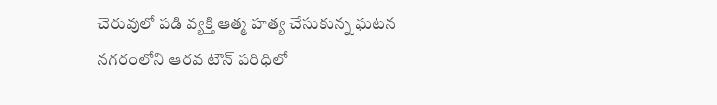చెరువులో పడి వ్యక్తి ఆత్మ హత్య చేసుకున్న ఘటన నగరంలోని ఆరవ టౌన్ పరిధిలో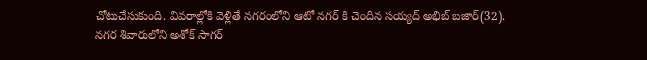చోటుచేసుకుంది. వివరాల్లోకి వెళ్లితే నగరంలోని ఆటో నగర్ కి చెందిన సయ్యద్ అభిబ్ బజార్(32).
నగర శివారులోని అశోక్ సాగర్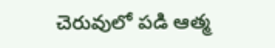చెరువులో పడి ఆత్మ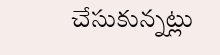చేసుకున్నట్లు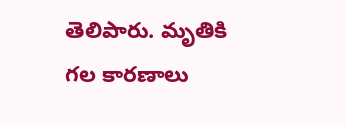తెలిపారు. మృతికి గల కారణాలు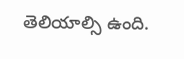తెలియాల్సి ఉంది.